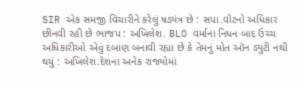SIR એક સમજી વિચારીને કરેલું ષડ્યંત્ર છે : સપા.વોટનો અધિકાર છીનવી રહી છે ભાજપ : અખિલેશ. BLO વર્માના નિધન બાદ ઉચ્ચ અધિકારીઓ એવું દબાણ બનાવી રહ્યા છે કે તેમનું મોત ઑન ડ્યુટી નથી થયું : અખિલેશ.દેશના અનેક રાજ્યોમાં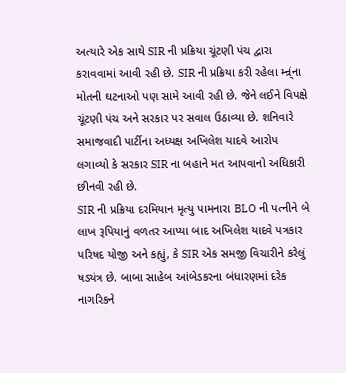અત્યારે એક સાથે SIR ની પ્રક્રિયા ચૂંટણી પંચ દ્વારા કરાવવામાં આવી રહી છે. SIR ની પ્રક્રિયા કરી રહેલા મ્ન્ર્ંના મોતની ઘટનાઓ પણ સામે આવી રહી છે. જેને લઈને વિપક્ષે ચૂંટણી પંચ અને સરકાર પર સવાલ ઉઠાવ્યા છે. શનિવારે સમાજવાદી પાર્ટીના અધ્યક્ષ અખિલેશ યાદવે આરોપ લગાવ્યો કે સરકાર SIR ના બહાને મત આપવાનો અધિકારી છીનવી રહી છે.
SIR ની પ્રક્રિયા દરમિયાન મૃત્યુ પામનારા BLO ની પત્નીને બે લાખ રૂપિયાનું વળતર આપ્યા બાદ અખિલેશ યાદવે પત્રકાર પરિષદ યોજી અને કહ્યું, કે SIR એક સમજી વિચારીને કરેલું ષડ્યંત્ર છે. બાબા સાહેબ આંબેડકરના બંધારણમાં દરેક નાગરિકને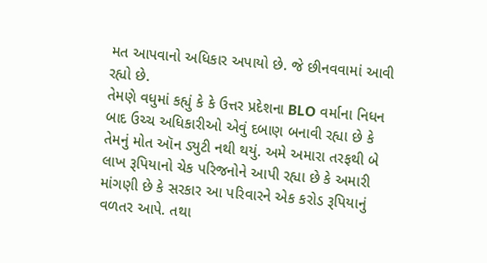મત આપવાનો અધિકાર અપાયો છે. જે છીનવવામાં આવી રહ્યો છે.
તેમણે વધુમાં કહ્યું કે કે ઉત્તર પ્રદેશના BLO વર્માના નિધન બાદ ઉચ્ચ અધિકારીઓ એવું દબાણ બનાવી રહ્યા છે કે તેમનું મોત ઑન ડ્યુટી નથી થયું. અમે અમારા તરફથી બે લાખ રૂપિયાનો ચેક પરિજનોને આપી રહ્યા છે કે અમારી માંગણી છે કે સરકાર આ પરિવારને એક કરોડ રૂપિયાનું વળતર આપે. તથા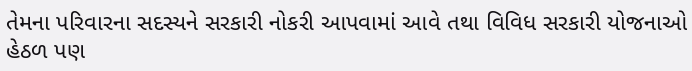તેમના પરિવારના સદસ્યને સરકારી નોકરી આપવામાં આવે તથા વિવિધ સરકારી યોજનાઓ હેઠળ પણ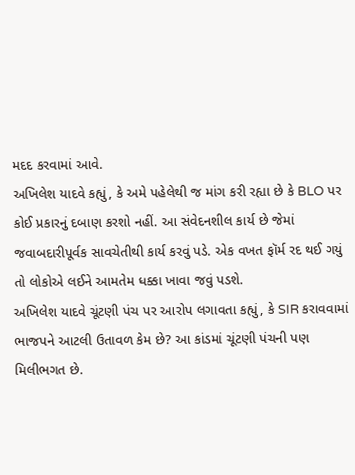મદદ કરવામાં આવે.
અખિલેશ યાદવે કહ્યું, કે અમે પહેલેથી જ માંગ કરી રહ્યા છે કે BLO પર કોઈ પ્રકારનું દબાણ કરશો નહીં. આ સંવેદનશીલ કાર્ય છે જેમાં જવાબદારીપૂર્વક સાવચેતીથી કાર્ય કરવું પડે. એક વખત ફૉર્મ રદ થઈ ગયું તો લોકોએ લઈને આમતેમ ધક્કા ખાવા જવું પડશે.
અખિલેશ યાદવે ચૂંટણી પંચ પર આરોપ લગાવતા કહ્યું, કે SIR કરાવવામાં ભાજપને આટલી ઉતાવળ કેમ છે? આ કાંડમાં ચૂંટણી પંચની પણ મિલીભગત છે.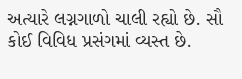અત્યારે લગ્નગાળો ચાલી રહ્યો છે. સૌ કોઈ વિવિધ પ્રસંગમાં વ્યસ્ત છે.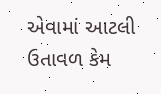એવામાં આટલી ઉતાવળ કેમ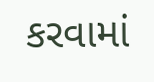કરવામાં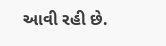આવી રહી છે.